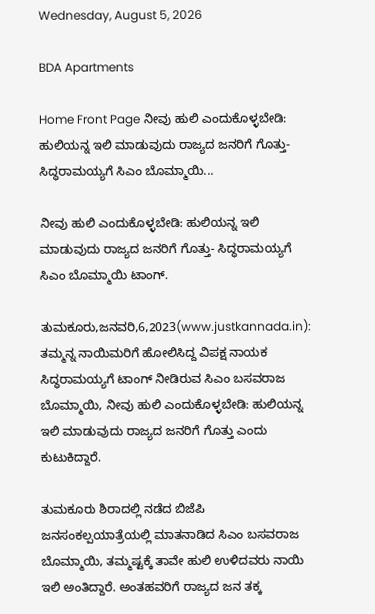Wednesday, August 5, 2026

BDA Apartments

Home Front Page ನೀವು ಹುಲಿ ಎಂದುಕೊಳ್ಳಬೇಡಿ: ಹುಲಿಯನ್ನ ಇಲಿ ಮಾಡುವುದು ರಾಜ್ಯದ ಜನರಿಗೆ ಗೊತ್ತು- ಸಿದ್ಧರಾಮಯ್ಯಗೆ ಸಿಎಂ ಬೊಮ್ಮಾಯಿ...

ನೀವು ಹುಲಿ ಎಂದುಕೊಳ್ಳಬೇಡಿ: ಹುಲಿಯನ್ನ ಇಲಿ ಮಾಡುವುದು ರಾಜ್ಯದ ಜನರಿಗೆ ಗೊತ್ತು- ಸಿದ್ಧರಾಮಯ್ಯಗೆ ಸಿಎಂ ಬೊಮ್ಮಾಯಿ ಟಾಂಗ್.

ತುಮಕೂರು,ಜನವರಿ,6,2023(www.justkannada.in): ತಮ್ಮನ್ನ ನಾಯಿಮರಿಗೆ ಹೋಲಿಸಿದ್ದ ವಿಪಕ್ಷ ನಾಯಕ ಸಿದ್ಧರಾಮಯ್ಯಗೆ ಟಾಂಗ್ ನೀಡಿರುವ ಸಿಎಂ ಬಸವರಾಜ ಬೊಮ್ಮಾಯಿ, ನೀವು ಹುಲಿ ಎಂದುಕೊಳ್ಳಬೇಡಿ: ಹುಲಿಯನ್ನ ಇಲಿ ಮಾಡುವುದು ರಾಜ್ಯದ ಜನರಿಗೆ ಗೊತ್ತು ಎಂದು ಕುಟುಕಿದ್ದಾರೆ.

ತುಮಕೂರು ಶಿರಾದಲ್ಲಿ ನಡೆದ ಬಿಜೆಪಿ ಜನಸಂಕಲ್ಪಯಾತ್ರೆಯಲ್ಲಿ ಮಾತನಾಡಿದ ಸಿಎಂ ಬಸವರಾಜ ಬೊಮ್ಮಾಯಿ, ತಮ್ಮಷ್ಟಕ್ಕೆ ತಾವೇ ಹುಲಿ ಉಳಿದವರು ನಾಯಿ ಇಲಿ ಅಂತಿದ್ದಾರೆ. ಅಂತಹವರಿಗೆ ರಾಜ್ಯದ ಜನ ತಕ್ಕ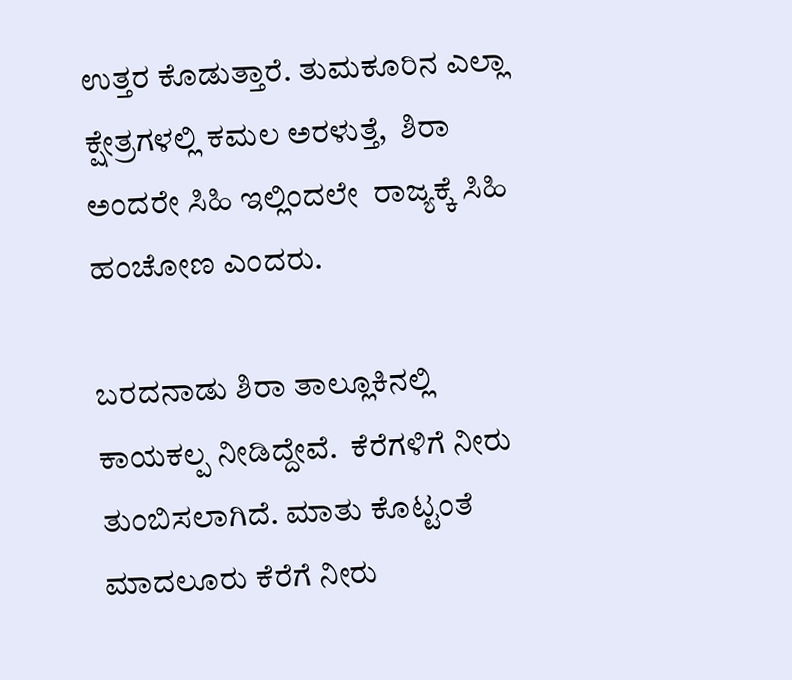ಉತ್ತರ ಕೊಡುತ್ತಾರೆ. ತುಮಕೂರಿನ ಎಲ್ಲಾ ಕ್ಷೇತ್ರಗಳಲ್ಲಿ ಕಮಲ ಅರಳುತ್ತೆ,  ಶಿರಾ ಅಂದರೇ ಸಿಹಿ ಇಲ್ಲಿಂದಲೇ  ರಾಜ್ಯಕ್ಕೆ ಸಿಹಿ ಹಂಚೋಣ ಎಂದರು.

ಬರದನಾಡು ಶಿರಾ ತಾಲ್ಲೂಕಿನಲ್ಲಿ ಕಾಯಕಲ್ಪ ನೀಡಿದ್ದೇವೆ.  ಕೆರೆಗಳಿಗೆ ನೀರು ತುಂಬಿಸಲಾಗಿದೆ. ಮಾತು ಕೊಟ್ಟಂತೆ ಮಾದಲೂರು ಕೆರೆಗೆ ನೀರು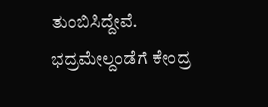ತುಂಬಿಸಿದ್ದೇವೆ.  ಭದ್ರಮೇಲ್ದಂಡೆಗೆ ಕೇಂದ್ರ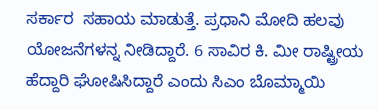ಸರ್ಕಾರ  ಸಹಾಯ ಮಾಡುತ್ತೆ. ಪ್ರಧಾನಿ ಮೋದಿ ಹಲವು ಯೋಜನೆಗಳನ್ನ ನೀಡಿದ್ದಾರೆ. 6 ಸಾವಿರ ಕಿ. ಮೀ ರಾಷ್ಟ್ರೀಯ ಹೆದ್ದಾರಿ ಘೋಷಿಸಿದ್ದಾರೆ ಎಂದು ಸಿಎಂ ಬೊಮ್ಮಾಯಿ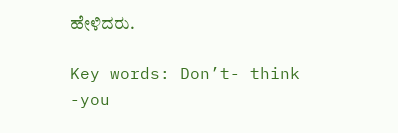ಹೇಳಿದರು.

Key words: Don’t- think -you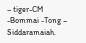– tiger-CM -Bommai -Tong – Siddaramaiah.